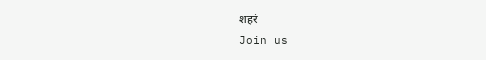शहरं
Join us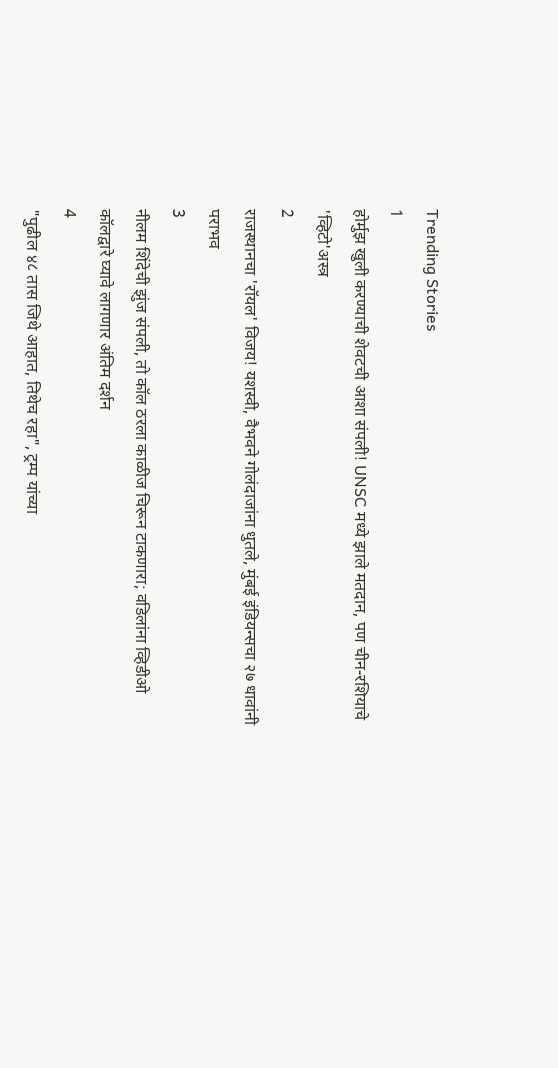Trending Stories
1
होर्मुझ खुली करण्याची शेवटची आशा संपली! UNSC मध्ये झाले मतदान, पण चीन-रशियाचे 'व्हिटो'अस्त्र
2
राजस्थानचा 'रॉयल' विजय! यशस्वी, वैभवने गोलंदाजांना धुतले, मुंबई इंडियन्सचा २७ धावांनी पराभव
3
नीलम शिंदेची झुंज संपली, तो कॉल ठरला काळीज चिरून टाकणारा; वडिलांना व्हिडीओ कॉलद्वारे घ्यावे लागणार अंतिम दर्शन
4
"पुढील ४८ तास जिथे आहात, तिथेच रहा", ट्रम्प यांच्या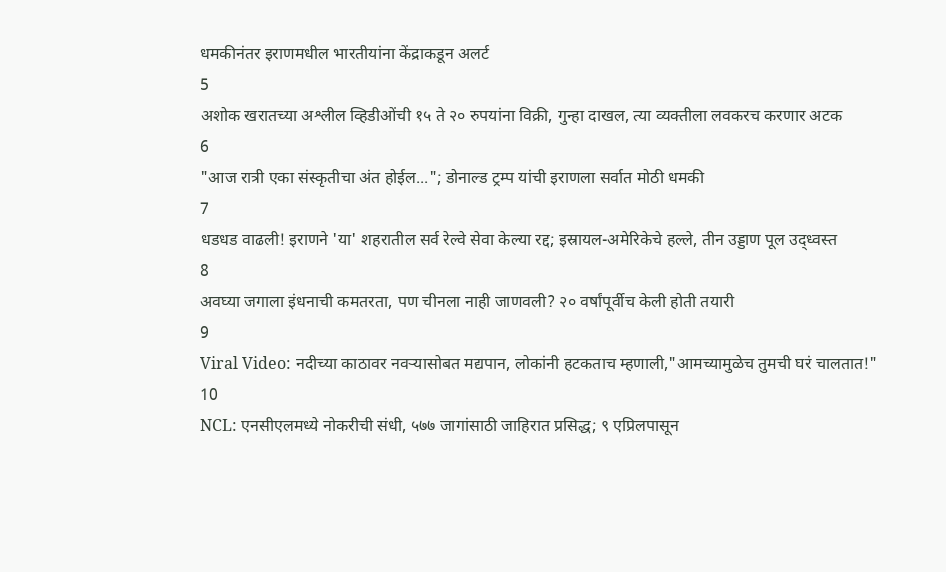धमकीनंतर इराणमधील भारतीयांना केंद्राकडून अलर्ट
5
अशोक खरातच्या अश्लील व्हिडीओंची १५ ते २० रुपयांना विक्री, गुन्हा दाखल, त्या व्यक्तीला लवकरच करणार अटक
6
"आज रात्री एका संस्कृतीचा अंत होईल..."; डोनाल्ड ट्रम्प यांची इराणला सर्वात मोठी धमकी
7
धडधड वाढली! इराणने 'या' शहरातील सर्व रेल्वे सेवा केल्या रद्द; इस्रायल-अमेरिकेचे हल्ले, तीन उड्डाण पूल उद्ध्वस्त
8
अवघ्या जगाला इंधनाची कमतरता, पण चीनला नाही जाणवली? २० वर्षांपूर्वीच केली होती तयारी
9
Viral Video: नदीच्या काठावर नवऱ्यासोबत मद्यपान, लोकांनी हटकताच म्हणाली,"आमच्यामुळेच तुमची घरं चालतात!"
10
NCL: एनसीएलमध्ये नोकरीची संधी, ५७७ जागांसाठी जाहिरात प्रसिद्ध; ९ एप्रिलपासून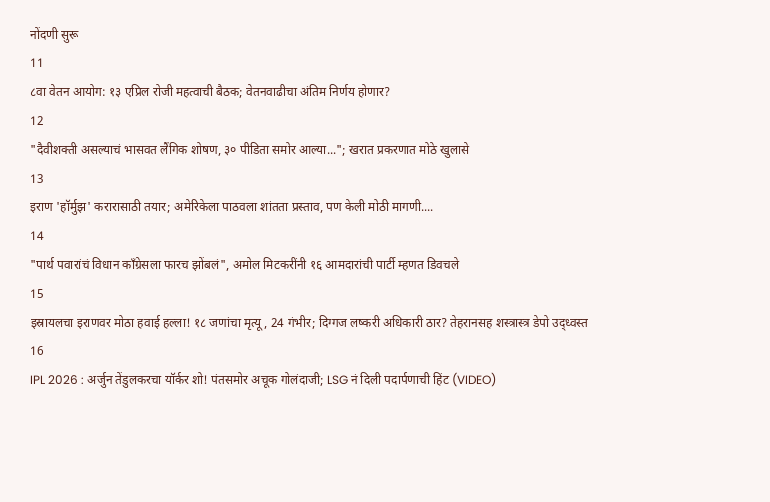नोंदणी सुरू
11
८वा वेतन आयोग: १३ एप्रिल रोजी महत्वाची बैठक; वेतनवाढीचा अंतिम निर्णय होणार?
12
"दैवीशक्ती असल्याचं भासवत लैंगिक शोषण, ३० पीडिता समोर आल्या..."; खरात प्रकरणात मोठे खुलासे
13
इराण 'हॉर्मुझ' करारासाठी तयार; अमेरिकेला पाठवला शांतता प्रस्ताव, पण केली मोठी मागणी....
14
"पार्थ पवारांचं विधान काँग्रेसला फारच झोंबलं", अमोल मिटकरींनी १६ आमदारांची पार्टी म्हणत डिवचले
15
इस्रायलचा इराणवर मोठा हवाई हल्ला! १८ जणांचा मृत्यू, 24 गंभीर; दिग्गज लष्करी अधिकारी ठार? तेहरानसह शस्त्रास्त्र डेपो उद्ध्वस्त
16
IPL 2026 : अर्जुन तेंडुलकरचा यॉर्कर शो! पंतसमोर अचूक गोलंदाजी; LSG नं दिली पदार्पणाची हिंट (VIDEO)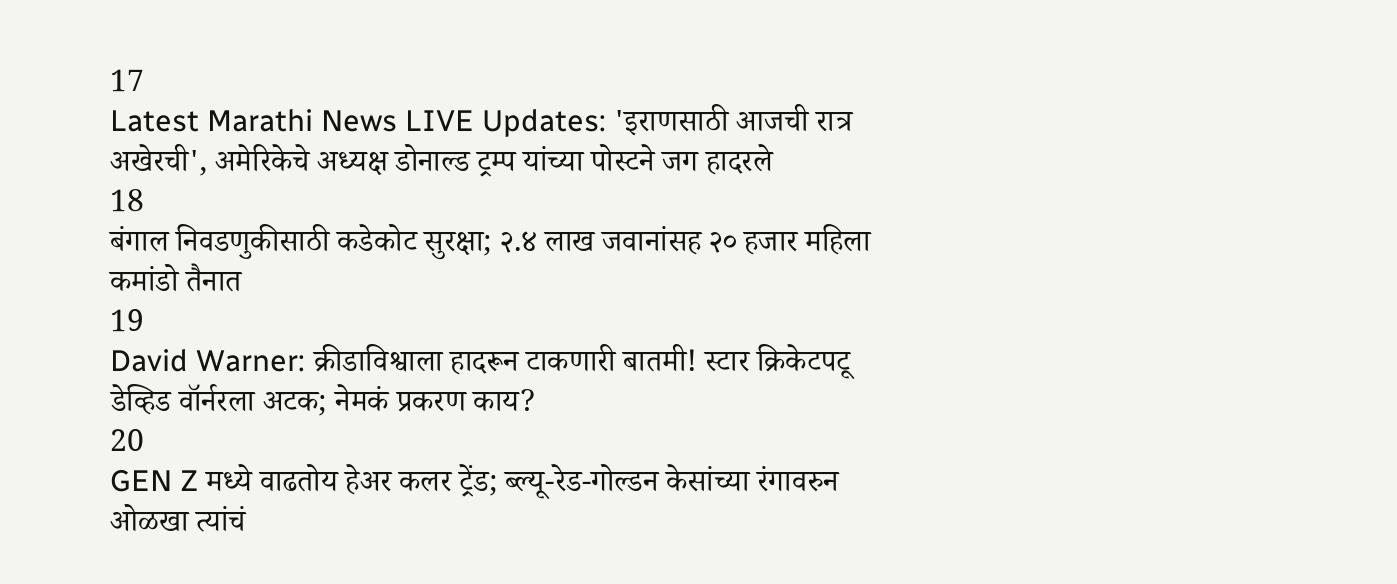17
Latest Marathi News LIVE Updates: 'इराणसाठी आजची रात्र अखेरची', अमेरिकेचे अध्यक्ष डोनाल्ड ट्रम्प यांच्या पोस्टने जग हादरले
18
बंगाल निवडणुकीसाठी कडेकोट सुरक्षा; २.४ लाख जवानांसह २० हजार महिला कमांडो तैनात
19
David Warner: क्रीडाविश्वाला हादरून टाकणारी बातमी! स्टार क्रिकेटपटू डेव्हिड वॉर्नरला अटक; नेमकं प्रकरण काय?
20
GEN Z मध्ये वाढतोय हेअर कलर ट्रेंड; ब्ल्यू-रेड-गोल्डन केसांच्या रंगावरुन ओळखा त्यांचं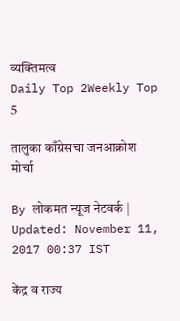व्यक्तिमत्व
Daily Top 2Weekly Top 5

तालुका काँग्रेसचा जनआक्रोश मोर्चा

By लोकमत न्यूज नेटवर्क | Updated: November 11, 2017 00:37 IST

केंद्र व राज्य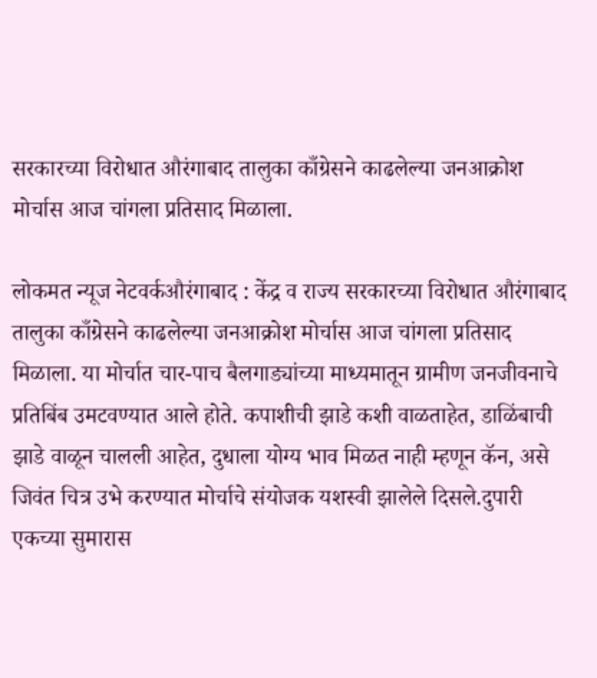सरकारच्या विरोधात औरंगाबाद तालुका काँग्रेसने काढलेल्या जनआक्रोश मोर्चास आज चांगला प्रतिसाद मिळाला.

लोकमत न्यूज नेटवर्कऔरंगाबाद : केंद्र व राज्य सरकारच्या विरोधात औरंगाबाद तालुका काँग्रेसने काढलेल्या जनआक्रोश मोर्चास आज चांगला प्रतिसाद मिळाला. या मोर्चात चार-पाच बैलगाड्यांच्या माध्यमातून ग्रामीण जनजीवनाचे प्रतिबिंब उमटवण्यात आले होते. कपाशीची झाडे कशी वाळताहेत, डाळिंबाची झाडे वाळून चालली आहेत, दुधाला योग्य भाव मिळत नाही म्हणून कॅन, असे जिवंत चित्र उभे करण्यात मोर्चाचे संयोजक यशस्वी झालेले दिसले.दुपारी एकच्या सुमारास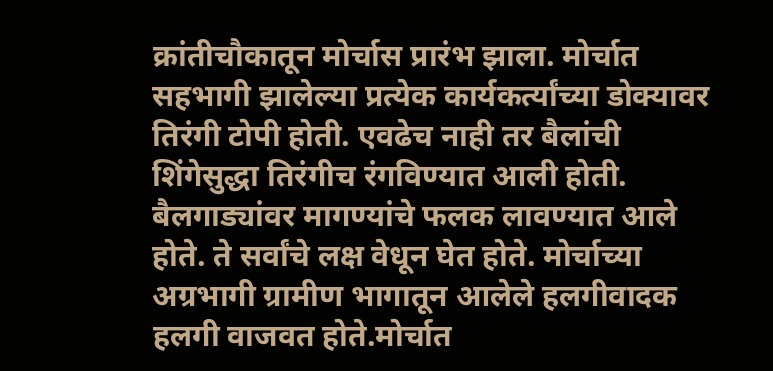क्रांतीचौकातून मोर्चास प्रारंभ झाला. मोर्चात सहभागी झालेल्या प्रत्येक कार्यकर्त्यांच्या डोक्यावर तिरंगी टोपी होती. एवढेच नाही तर बैलांची शिंगेसुद्धा तिरंगीच रंगविण्यात आली होती. बैलगाड्यांवर मागण्यांचे फलक लावण्यात आले होते. ते सर्वांचे लक्ष वेधून घेत होते. मोर्चाच्या अग्रभागी ग्रामीण भागातून आलेले हलगीवादक हलगी वाजवत होते.मोर्चात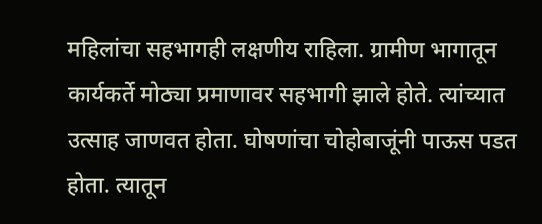महिलांचा सहभागही लक्षणीय राहिला. ग्रामीण भागातून कार्यकर्ते मोठ्या प्रमाणावर सहभागी झाले होते. त्यांच्यात उत्साह जाणवत होता. घोषणांचा चोहोबाजूंनी पाऊस पडत होता. त्यातून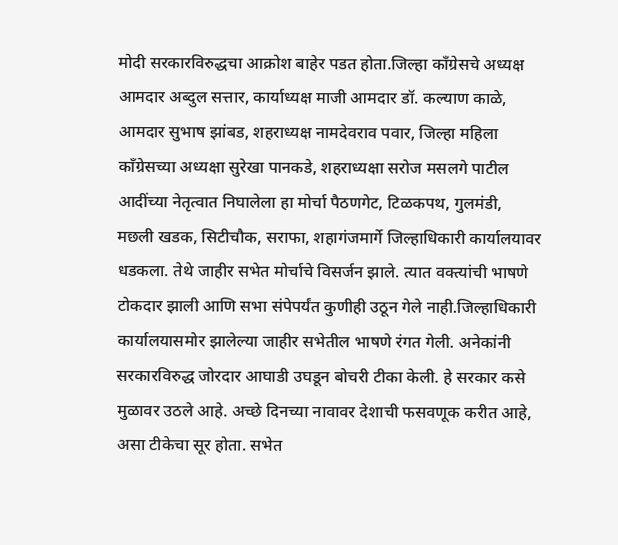मोदी सरकारविरुद्धचा आक्रोश बाहेर पडत होता.जिल्हा काँग्रेसचे अध्यक्ष आमदार अब्दुल सत्तार, कार्याध्यक्ष माजी आमदार डॉ. कल्याण काळे, आमदार सुभाष झांबड, शहराध्यक्ष नामदेवराव पवार, जिल्हा महिला काँग्रेसच्या अध्यक्षा सुरेखा पानकडे, शहराध्यक्षा सरोज मसलगे पाटील आदींच्या नेतृत्वात निघालेला हा मोर्चा पैठणगेट, टिळकपथ, गुलमंडी, मछली खडक, सिटीचौक, सराफा, शहागंजमार्गे जिल्हाधिकारी कार्यालयावर धडकला. तेथे जाहीर सभेत मोर्चाचे विसर्जन झाले. त्यात वक्त्यांची भाषणे टोकदार झाली आणि सभा संपेपर्यंत कुणीही उठून गेले नाही.जिल्हाधिकारी कार्यालयासमोर झालेल्या जाहीर सभेतील भाषणे रंगत गेली. अनेकांनी सरकारविरुद्ध जोरदार आघाडी उघडून बोचरी टीका केली. हे सरकार कसे मुळावर उठले आहे. अच्छे दिनच्या नावावर देशाची फसवणूक करीत आहे, असा टीकेचा सूर होता. सभेत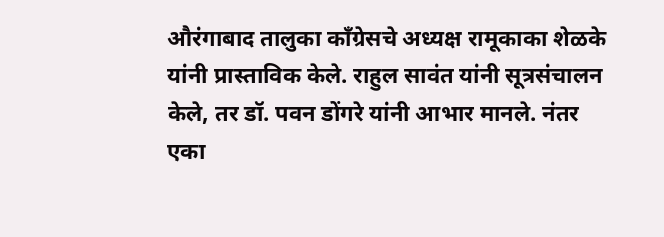औरंगाबाद तालुका काँग्रेसचे अध्यक्ष रामूकाका शेळके यांनी प्रास्ताविक केले. राहुल सावंत यांनी सूत्रसंचालन केले, तर डॉ. पवन डोंगरे यांनी आभार मानले. नंतर एका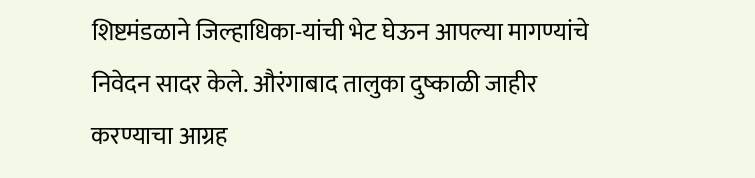शिष्टमंडळाने जिल्हाधिका-यांची भेट घेऊन आपल्या मागण्यांचे निवेदन सादर केले. औरंगाबाद तालुका दुष्काळी जाहीर करण्याचा आग्रह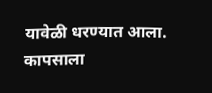यावेळी धरण्यात आला. कापसाला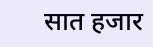सात हजार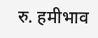रु. हमीभाव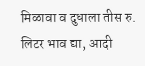मिळावा व दुधाला तीस रु. लिटर भाव द्या, आदी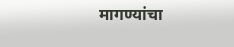मागण्यांचा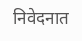निवेदनात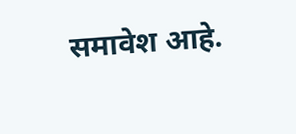समावेश आहे.